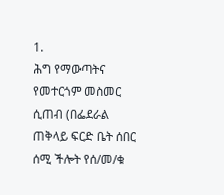1.
ሕግ የማውጣትና የመተርጎም መስመር ሲጠብ (በፌደራል ጠቅላይ ፍርድ ቤት ሰበር ሰሚ ችሎት የሰ/መ/ቁ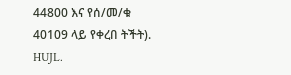44800 እና የሰ/መ/ቁ 40109 ላይ የቀረበ ትችት). HUJL.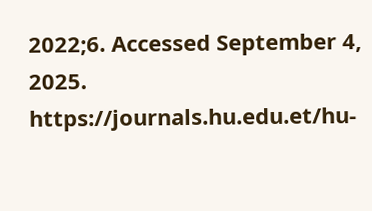2022;6. Accessed September 4, 2025. https://journals.hu.edu.et/hu-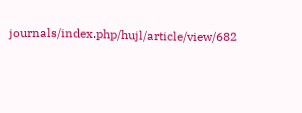journals/index.php/hujl/article/view/682